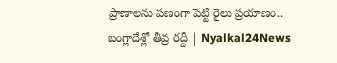ప్రాణాలను పణంగా పెట్టి రైలు ప్రయాణం.. బంగ్లాదేశ్లో తీవ్ర రద్దీ | Nyalkal24News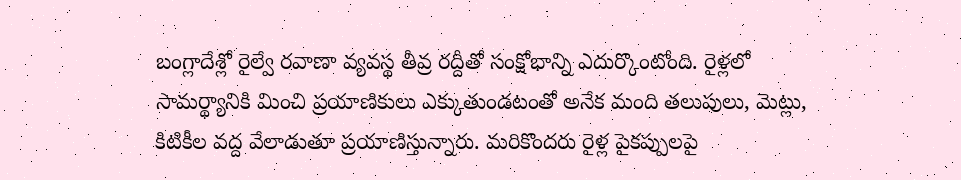బంగ్లాదేశ్లో రైల్వే రవాణా వ్యవస్థ తీవ్ర రద్దీతో సంక్షోభాన్ని ఎదుర్కొంటోంది. రైళ్లలో సామర్థ్యానికి మించి ప్రయాణికులు ఎక్కుతుండటంతో అనేక మంది తలుపులు, మెట్లు, కిటికీల వద్ద వేలాడుతూ ప్రయాణిస్తున్నారు. మరికొందరు రైళ్ల పైకప్పులపై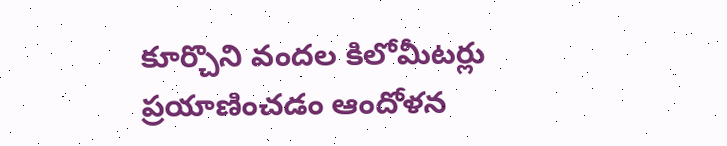కూర్చొని వందల కిలోమీటర్లు ప్రయాణించడం ఆందోళన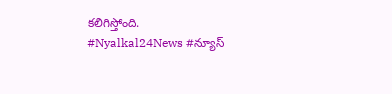కలిగిస్తోంది.
#Nyalkal24News #న్యూస్